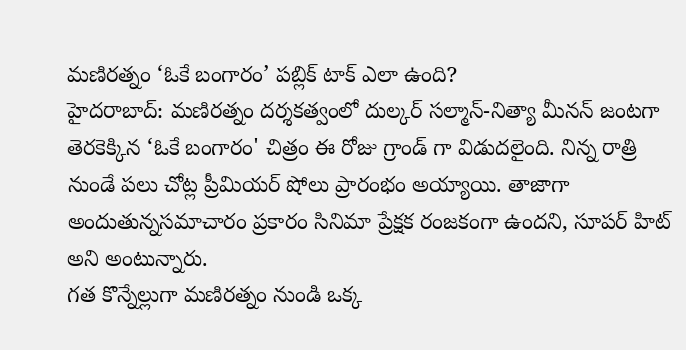మణిరత్నం ‘ఓకే బంగారం’ పబ్లిక్ టాక్ ఎలా ఉంది?
హైదరాబాద్: మణిరత్నం దర్శకత్వంలో దుల్కర్ సల్మాన్-నిత్యా మీనన్ జంటగా తెరకెక్కిన ‘ఓకే బంగారం' చిత్రం ఈ రోజు గ్రాండ్ గా విడుదలైంది. నిన్న రాత్రి నుండే పలు చోట్ల ప్రీమియర్ షోలు ప్రారంభం అయ్యాయి. తాజాగా అందుతున్నసమాచారం ప్రకారం సినిమా ప్రేక్షక రంజకంగా ఉందని, సూపర్ హిట్ అని అంటున్నారు.
గత కొన్నేల్లుగా మణిరత్నం నుండి ఒక్క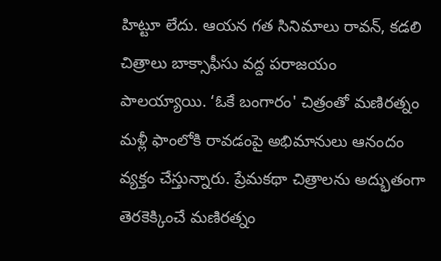హిట్టూ లేదు. ఆయన గత సినిమాలు రావన్, కడలి చిత్రాలు బాక్సాఫీసు వద్ద పరాజయం పాలయ్యాయి. ‘ఓకే బంగారం' చిత్రంతో మణిరత్నం మళ్లీ ఫాంలోకి రావడంపై అభిమానులు ఆనందం వ్యక్తం చేస్తున్నారు. ప్రేమకథా చిత్రాలను అద్భుతంగా తెరకెక్కించే మణిరత్నం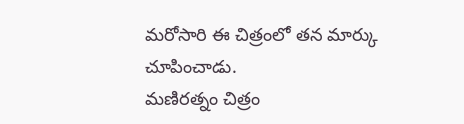మరోసారి ఈ చిత్రంలో తన మార్కు చూపించాడు.
మణిరత్నం చిత్రం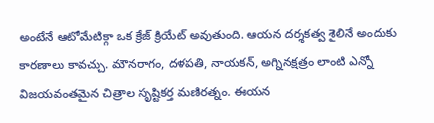అంటేనే ఆటోమేటిక్గా ఒక క్రేజ్ క్రియేట్ అవుతుంది. ఆయన దర్శకత్వ శైలినే అందుకు కారణాలు కావచ్చు. మౌనరాగం, దళపతి, నాయకన్, అగ్నినక్షత్రం లాంటి ఎన్నో విజయవంతమైన చిత్రాల సృష్టికర్త మణిరత్నం. ఈయన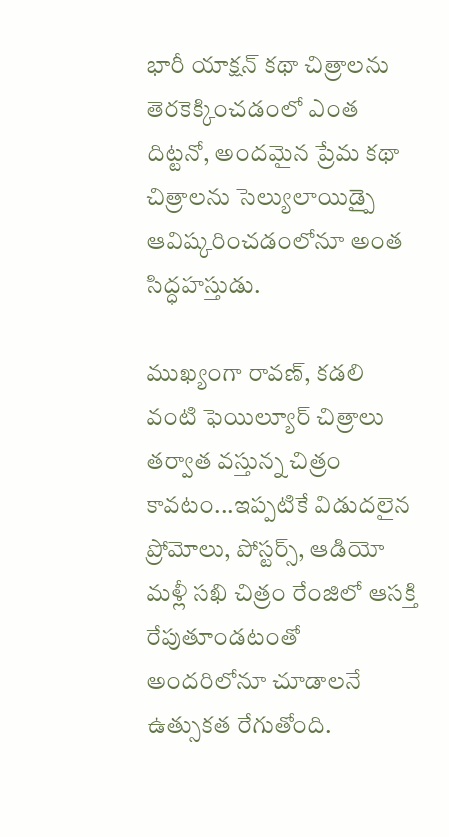భారీ యాక్షన్ కథా చిత్రాలను తెరకెక్కించడంలో ఎంత దిట్టనో, అందమైన ప్రేమ కథా చిత్రాలను సెల్యులాయిడ్పై ఆవిష్కరించడంలోనూ అంత సిద్ధహస్తుడు.

ముఖ్యంగా రావణ్, కడలి వంటి ఫెయిల్యూర్ చిత్రాలు తర్వాత వస్తున్న చిత్రం కావటం...ఇప్పటికే విడుదలైన ప్రోమోలు, పోస్టర్స్, ఆడియో మళ్లీ సఖి చిత్రం రేంజిలో ఆసక్తి రేపుతూండటంతో అందరిలోనూ చూడాలనే ఉత్సుకత రేగుతోంది.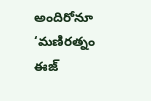అందిరోనూ ‘మణిరత్నం ఈజ్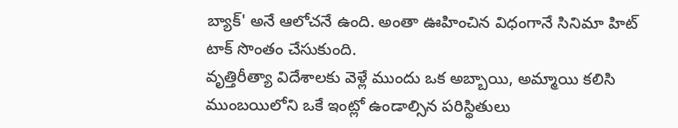బ్యాక్' అనే ఆలోచనే ఉంది. అంతా ఊహించిన విధంగానే సినిమా హిట్ టాక్ సొంతం చేసుకుంది.
వృత్తిరీత్యా విదేశాలకు వెళ్లే ముందు ఒక అబ్బాయి, అమ్మాయి కలిసి ముంబయిలోని ఒకే ఇంట్లో ఉండాల్సిన పరిస్థితులు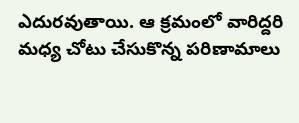ఎదురవుతాయి. ఆ క్రమంలో వారిద్దరి మధ్య చోటు చేసుకొన్న పరిణామాలు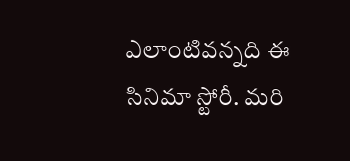ఎలాంటివన్నది ఈ సినిమా స్టోరీ. మరి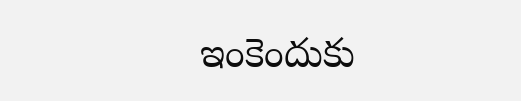ఇంకెందుకు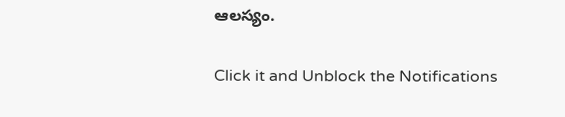ఆలస్యం.


Click it and Unblock the Notifications